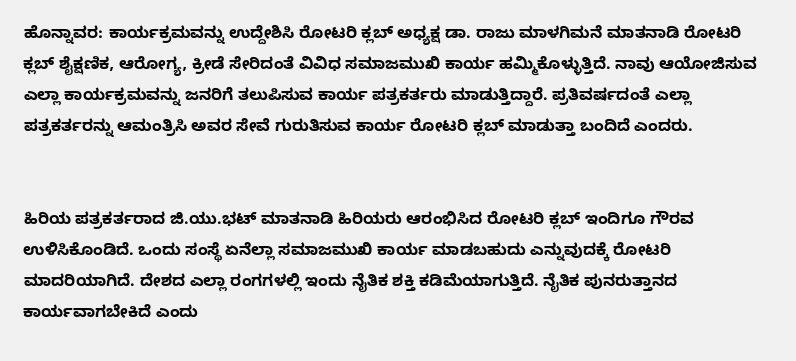ಹೊನ್ನಾವರ: ಕಾರ್ಯಕ್ರಮವನ್ನು ಉದ್ದೇಶಿಸಿ ರೋಟರಿ ಕ್ಲಬ್ ಅಧ್ಯಕ್ಷ ಡಾ. ರಾಜು ಮಾಳಗಿಮನೆ ಮಾತನಾಡಿ ರೋಟರಿ ಕ್ಲಬ್ ಶೈಕ್ಷಣಿಕ, ಆರೋಗ್ಯ, ಕ್ರೀಡೆ ಸೇರಿದಂತೆ ವಿವಿಧ ಸಮಾಜಮುಖಿ ಕಾರ್ಯ ಹಮ್ಮಿಕೊಳ್ಳುತ್ತಿದೆ. ನಾವು ಆಯೋಜಿಸುವ ಎಲ್ಲಾ ಕಾರ್ಯಕ್ರಮವನ್ನು ಜನರಿಗೆ ತಲುಪಿಸುವ ಕಾರ್ಯ ಪತ್ರಕರ್ತರು ಮಾಡುತ್ತಿದ್ದಾರೆ. ಪ್ರತಿವರ್ಷದಂತೆ ಎಲ್ಲಾ ಪತ್ರಕರ್ತರನ್ನು ಆಮಂತ್ರಿಸಿ ಅವರ ಸೇವೆ ಗುರುತಿಸುವ ಕಾರ್ಯ ರೋಟರಿ ಕ್ಲಬ್ ಮಾಡುತ್ತಾ ಬಂದಿದೆ ಎಂದರು.


ಹಿರಿಯ ಪತ್ರಕರ್ತರಾದ ಜಿ.ಯು.ಭಟ್ ಮಾತನಾಡಿ ಹಿರಿಯರು ಆರಂಭಿಸಿದ ರೋಟರಿ ಕ್ಲಬ್ ಇಂದಿಗೂ ಗೌರವ ಉಳಿಸಿಕೊಂಡಿದೆ. ಒಂದು ಸಂಸ್ಥೆ ಏನೆಲ್ಲಾ ಸಮಾಜಮುಖಿ ಕಾರ್ಯ ಮಾಡಬಹುದು ಎನ್ನುವುದಕ್ಕೆ ರೋಟರಿ ಮಾದರಿಯಾಗಿದೆ. ದೇಶದ ಎಲ್ಲಾ ರಂಗಗಳಲ್ಲಿ ಇಂದು ನೈತಿಕ ಶಕ್ತಿ ಕಡಿಮೆಯಾಗುತ್ತಿದೆ. ನೈತಿಕ ಪುನರುತ್ತಾನದ ಕಾರ್ಯವಾಗಬೇಕಿದೆ ಎಂದು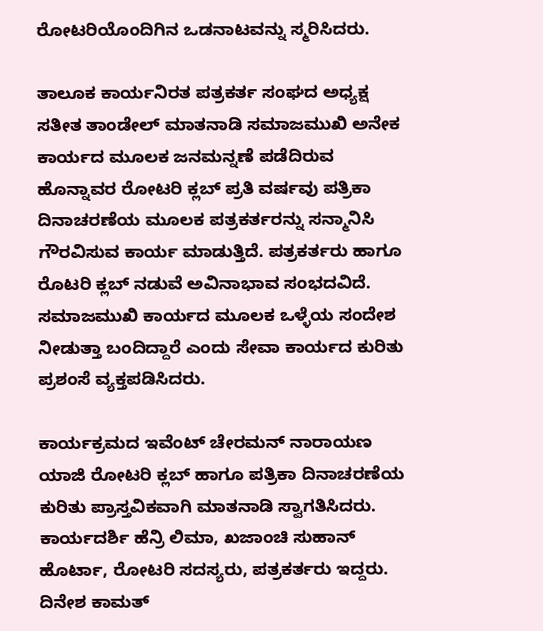ರೋಟರಿಯೊಂದಿಗಿನ ಒಡನಾಟವನ್ನು ಸ್ಮರಿಸಿದರು.

ತಾಲೂಕ ಕಾರ್ಯನಿರತ ಪತ್ರಕರ್ತ ಸಂಘದ ಅಧ್ಯಕ್ಷ ಸತೀತ ತಾಂಡೇಲ್ ಮಾತನಾಡಿ ಸಮಾಜಮುಖಿ ಅನೇಕ ಕಾರ್ಯದ ಮೂಲಕ ಜನಮನ್ನಣೆ ಪಡೆದಿರುವ ಹೊನ್ನಾವರ ರೋಟರಿ ಕ್ಲಬ್ ಪ್ರತಿ ವರ್ಷವು ಪತ್ರಿಕಾ ದಿನಾಚರಣೆಯ ಮೂಲಕ ಪತ್ರಕರ್ತರನ್ನು ಸನ್ಮಾನಿಸಿ ಗೌರವಿಸುವ ಕಾರ್ಯ ಮಾಡುತ್ತಿದೆ. ಪತ್ರಕರ್ತರು ಹಾಗೂ ರೊಟರಿ ಕ್ಲಬ್ ನಡುವೆ ಅವಿನಾಭಾವ ಸಂಭದವಿದೆ. ಸಮಾಜಮುಖಿ ಕಾರ್ಯದ ಮೂಲಕ ಒಳ್ಳೆಯ ಸಂದೇಶ ನೀಡುತ್ತಾ ಬಂದಿದ್ದಾರೆ ಎಂದು ಸೇವಾ ಕಾರ್ಯದ ಕುರಿತು ಪ್ರಶಂಸೆ ವ್ಯಕ್ತಪಡಿಸಿದರು.

ಕಾರ್ಯಕ್ರಮದ ಇವೆಂಟ್ ಚೇರಮನ್ ನಾರಾಯಣ ಯಾಜಿ ರೋಟರಿ ಕ್ಲಬ್ ಹಾಗೂ ಪತ್ರಿಕಾ ದಿನಾಚರಣೆಯ ಕುರಿತು ಪ್ರಾಸ್ತವಿಕವಾಗಿ ಮಾತನಾಡಿ ಸ್ವಾಗತಿಸಿದರು. ಕಾರ್ಯದರ್ಶಿ ಹೆನ್ರಿ ಲಿಮಾ, ಖಜಾಂಚಿ ಸುಹಾನ್ ಹೊರ್ಟಾ, ರೋಟರಿ ಸದಸ್ಯರು, ಪತ್ರಕರ್ತರು ಇದ್ದರು. ದಿನೇಶ ಕಾಮತ್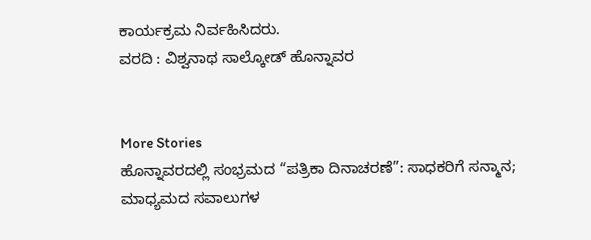ಕಾರ್ಯಕ್ರಮ ನಿರ್ವಹಿಸಿದರು.
ವರದಿ : ವಿಶ್ವನಾಥ ಸಾಲ್ಕೋಡ್ ಹೊನ್ನಾವರ


More Stories
ಹೊನ್ನಾವರದಲ್ಲಿ ಸಂಭ್ರಮದ “ಪತ್ರಿಕಾ ದಿನಾಚರಣೆ”: ಸಾಧಕರಿಗೆ ಸನ್ಮಾನ; ಮಾಧ್ಯಮದ ಸವಾಲುಗಳ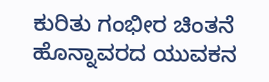ಕುರಿತು ಗಂಭೀರ ಚಿಂತನೆ
ಹೊನ್ನಾವರದ ಯುವಕನ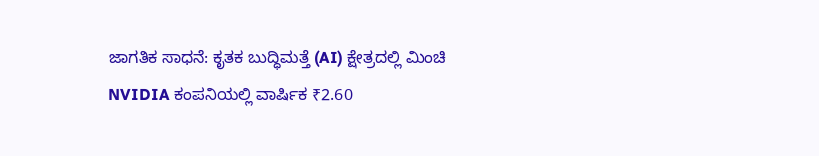ಜಾಗತಿಕ ಸಾಧನೆ: ಕೃತಕ ಬುದ್ಧಿಮತ್ತೆ (AI) ಕ್ಷೇತ್ರದಲ್ಲಿ ಮಿಂಚಿ NVIDIA ಕಂಪನಿಯಲ್ಲಿ ವಾರ್ಷಿಕ ₹2.60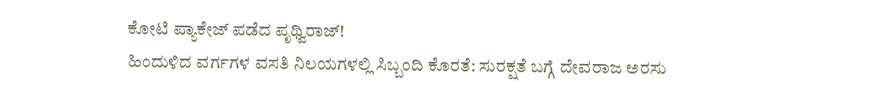ಕೋಟಿ ಪ್ಯಾಕೇಜ್ ಪಡೆದ ಪೃಥ್ವಿರಾಜ್!
ಹಿಂದುಳಿದ ವರ್ಗಗಳ ವಸತಿ ನಿಲಯಗಳಲ್ಲಿ ಸಿಬ್ಬಂದಿ ಕೊರತೆ: ಸುರಕ್ಷತೆ ಬಗ್ಗೆ ದೇವರಾಜ ಅರಸು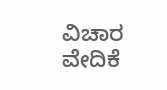ವಿಚಾರ ವೇದಿಕೆ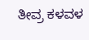ತೀವ್ರ ಕಳವಳ